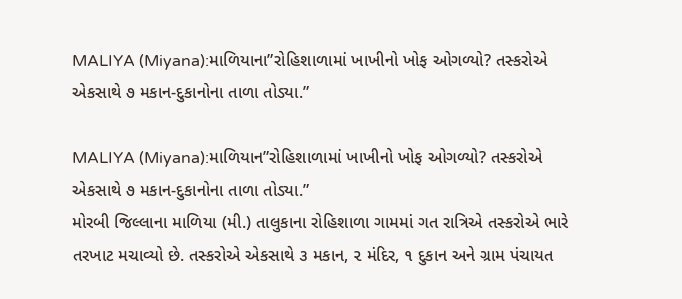MALIYA (Miyana):માળિયાના”રોહિશાળામાં ખાખીનો ખોફ ઓગળ્યો? તસ્કરોએ એકસાથે ૭ મકાન-દુકાનોના તાળા તોડ્યા.”

MALIYA (Miyana):માળિયાન”રોહિશાળામાં ખાખીનો ખોફ ઓગળ્યો? તસ્કરોએ એકસાથે ૭ મકાન-દુકાનોના તાળા તોડ્યા.”
મોરબી જિલ્લાના માળિયા (મી.) તાલુકાના રોહિશાળા ગામમાં ગત રાત્રિએ તસ્કરોએ ભારે તરખાટ મચાવ્યો છે. તસ્કરોએ એકસાથે ૩ મકાન, ૨ મંદિર, ૧ દુકાન અને ગ્રામ પંચાયત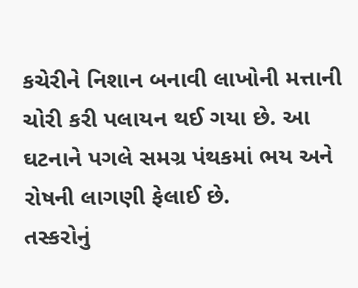કચેરીને નિશાન બનાવી લાખોની મત્તાની ચોરી કરી પલાયન થઈ ગયા છે. આ ઘટનાને પગલે સમગ્ર પંથકમાં ભય અને રોષની લાગણી ફેલાઈ છે.
તસ્કરોનું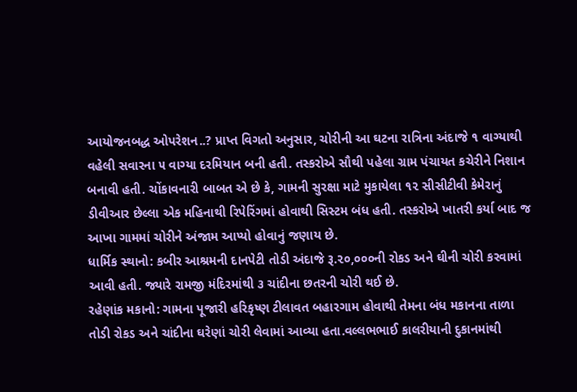આયોજનબદ્ધ ઓપરેશન..? પ્રાપ્ત વિગતો અનુસાર, ચોરીની આ ઘટના રાત્રિના અંદાજે ૧ વાગ્યાથી વહેલી સવારના ૫ વાગ્યા દરમિયાન બની હતી. તસ્કરોએ સૌથી પહેલા ગ્રામ પંચાયત કચેરીને નિશાન બનાવી હતી. ચોંકાવનારી બાબત એ છે કે, ગામની સુરક્ષા માટે મુકાયેલા ૧૨ સીસીટીવી કેમેરાનું ડીવીઆર છેલ્લા એક મહિનાથી રિપેરિંગમાં હોવાથી સિસ્ટમ બંધ હતી. તસ્કરોએ ખાતરી કર્યા બાદ જ આખા ગામમાં ચોરીને અંજામ આપ્યો હોવાનું જણાય છે.
ધાર્મિક સ્થાનો: કબીર આશ્રમની દાનપેટી તોડી અંદાજે રૂ.૨૦,૦૦૦ની રોકડ અને ઘીની ચોરી કરવામાં આવી હતી. જ્યારે રામજી મંદિરમાંથી ૩ ચાંદીના છતરની ચોરી થઈ છે.
રહેણાંક મકાનો: ગામના પૂજારી હરિકૃષ્ણ ટીલાવત બહારગામ હોવાથી તેમના બંધ મકાનના તાળા તોડી રોકડ અને ચાંદીના ઘરેણાં ચોરી લેવામાં આવ્યા હતા.વલ્લભભાઈ કાલરીયાની દુકાનમાંથી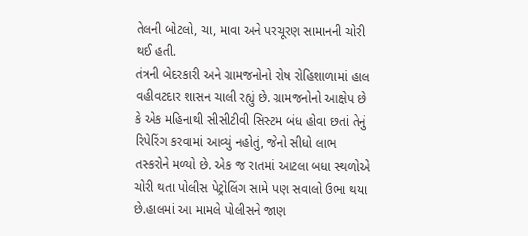તેલની બોટલો, ચા, માવા અને પરચૂરણ સામાનની ચોરી થઈ હતી.
તંત્રની બેદરકારી અને ગ્રામજનોનો રોષ રોહિશાળામાં હાલ વહીવટદાર શાસન ચાલી રહ્યું છે. ગ્રામજનોનો આક્ષેપ છે કે એક મહિનાથી સીસીટીવી સિસ્ટમ બંધ હોવા છતાં તેનું રિપેરિંગ કરવામાં આવ્યું નહોતું, જેનો સીધો લાભ તસ્કરોને મળ્યો છે. એક જ રાતમાં આટલા બધા સ્થળોએ ચોરી થતા પોલીસ પેટ્રોલિંગ સામે પણ સવાલો ઉભા થયા છે.હાલમાં આ મામલે પોલીસને જાણ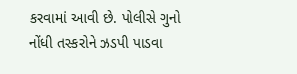કરવામાં આવી છે. પોલીસે ગુનો નોંધી તસ્કરોને ઝડપી પાડવા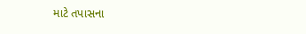માટે તપાસના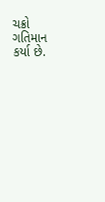ચક્રો ગતિમાન કર્યા છે.